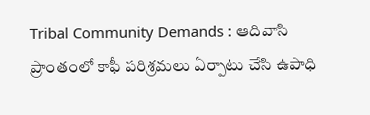Tribal Community Demands : ఆదివాసి ప్రాంతంలో కాఫీ పరిశ్రమలు ఏర్పాటు చేసి ఉపాధి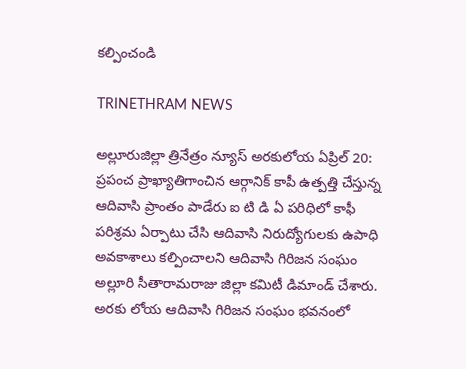కల్పించండి

TRINETHRAM NEWS

అల్లూరుజిల్లా త్రినేత్రం న్యూస్ అరకులోయ ఏప్రిల్ 20: ప్రపంచ ప్రాఖ్యాతిగాంచిన ఆర్గానిక్ కాపీ ఉత్పత్తి చేస్తున్న ఆదివాసి ప్రాంతం పాడేరు ఐ టి డి ఏ పరిధిలో కాఫీ పరిశ్రమ ఏర్పాటు చేసి ఆదివాసి నిరుద్యోగులకు ఉపాధి అవకాశాలు కల్పించాలని ఆదివాసి గిరిజన సంఘం అల్లూరి సీతారామరాజు జిల్లా కమిటీ డిమాండ్ చేశారు.
అరకు లోయ ఆదివాసి గిరిజన సంఘం భవనంలో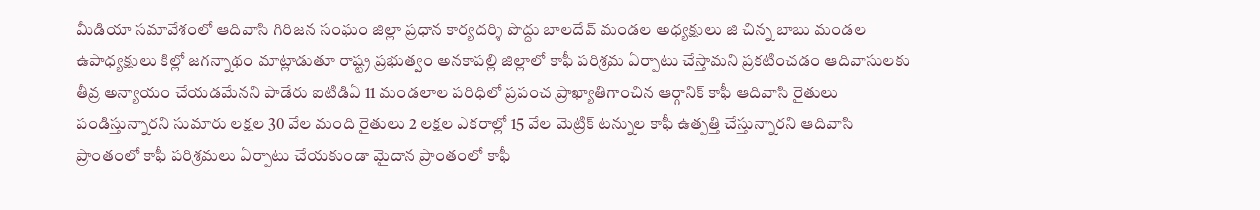మీడియా సమావేశంలో ఆదివాసి గిరిజన సంఘం జిల్లా ప్రధాన కార్యదర్శి పొద్దు బాలదేవ్ మండల అధ్యక్షులు జి చిన్న బాబు మండల ఉపాధ్యక్షులు కిల్లో జగన్నాథం మాట్లాడుతూ రాష్ట్ర ప్రభుత్వం అనకాపల్లి జిల్లాలో కాఫీ పరిశ్రమ ఏర్పాటు చేస్తామని ప్రకటించడం ఆదివాసులకు తీవ్ర అన్యాయం చేయడమేనని పాడేరు ఐటిడిఏ 11 మండలాల పరిధిలో ప్రపంచ ప్రాఖ్యాతిగాంచిన ఆర్గానిక్ కాఫీ ఆదివాసి రైతులు పండిస్తున్నారని సుమారు లక్షల 30 వేల మంది రైతులు 2 లక్షల ఎకరాల్లో 15 వేల మెట్రిక్ టన్నుల కాఫీ ఉత్పత్తి చేస్తున్నారని ఆదివాసి ప్రాంతంలో కాఫీ పరిశ్రమలు ఏర్పాటు చేయకుండా మైదాన ప్రాంతంలో కాఫీ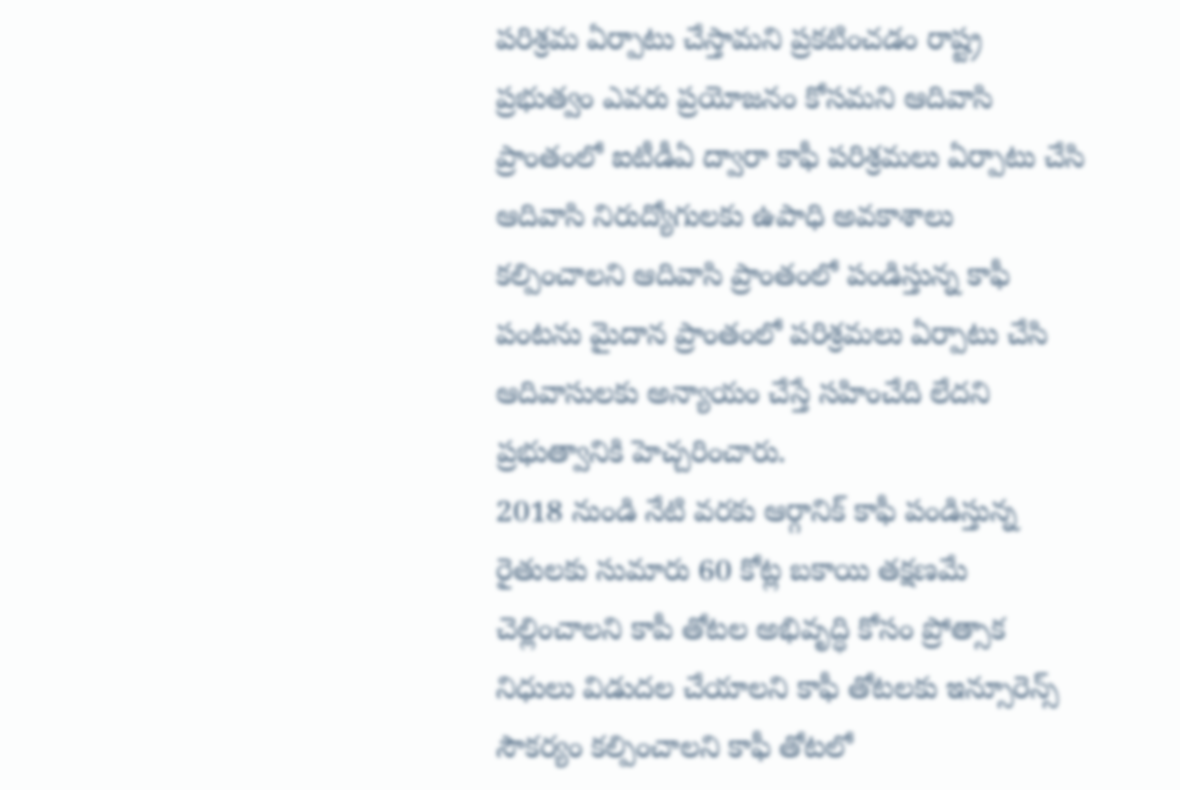పరిశ్రమ ఏర్పాటు చేస్తామని ప్రకటించడం రాష్ట్ర ప్రభుత్వం ఎవరు ప్రయోజనం కోసమని ఆదివాసి ప్రాంతంలో ఐటీడీఏ ద్వారా కాఫీ పరిశ్రమలు ఏర్పాటు చేసి ఆదివాసి నిరుద్యోగులకు ఉపాధి అవకాశాలు కల్పించాలని ఆదివాసి ప్రాంతంలో పండిస్తున్న కాఫీ పంటను మైదాన ప్రాంతంలో పరిశ్రమలు ఏర్పాటు చేసి ఆదివాసులకు అన్యాయం చేస్తే సహించేది లేదని ప్రభుత్వానికి హెచ్చరించారు.
2018 నుండి నేటి వరకు ఆర్గానిక్ కాఫీ పండిస్తున్న రైతులకు సుమారు 60 కోట్ల బకాయి తక్షణమే చెల్లించాలని కాపీ తోటల అభివృద్ధి కోసం ప్రోత్సాక నిధులు విడుదల చేయాలని కాఫీ తోటలకు ఇన్సూరెన్స్ సౌకర్యం కల్పించాలని కాఫీ తోటలో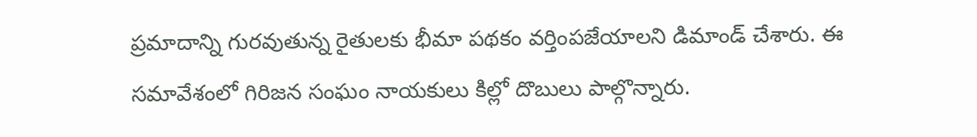ప్రమాదాన్ని గురవుతున్న రైతులకు భీమా పథకం వర్తింపజేయాలని డిమాండ్ చేశారు. ఈ సమావేశంలో గిరిజన సంఘం నాయకులు కిల్లో దొబులు పాల్గొన్నారు.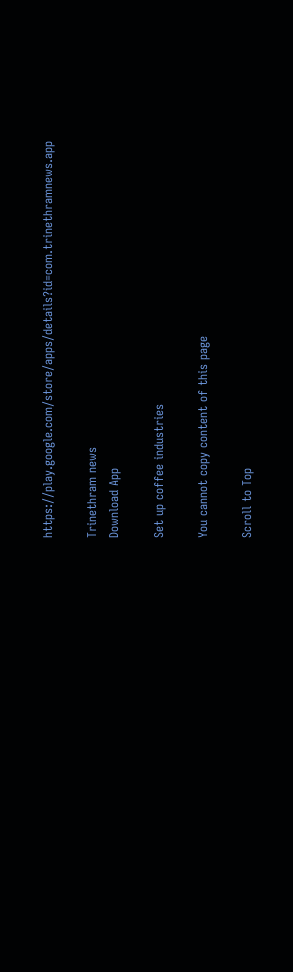https://play.google.com/store/apps/details?id=com.trinethramnews.app

Trinethram news
Download App

Set up coffee industries

You cannot copy content of this page

Scroll to Top